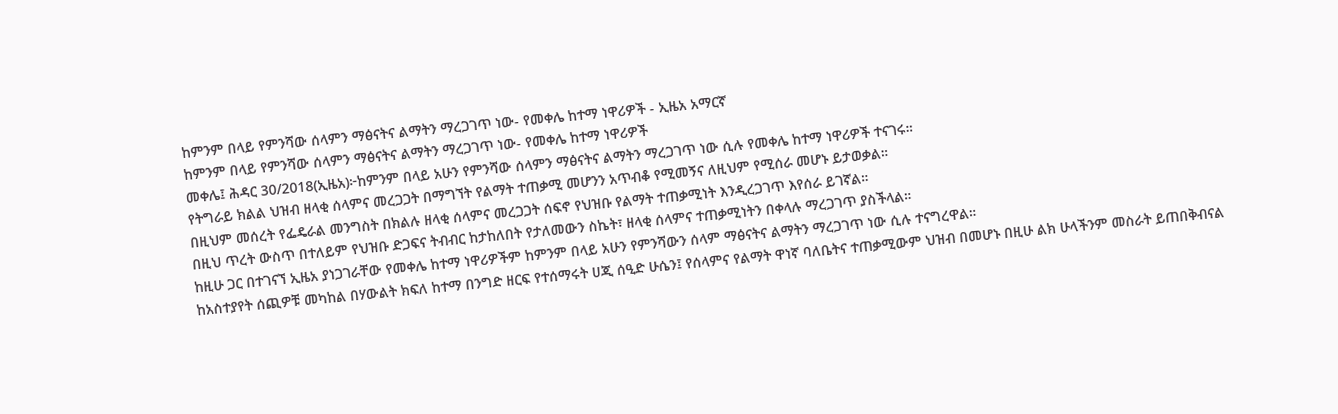ከምንም በላይ የምንሻው ሰላምን ማፅናትና ልማትን ማረጋገጥ ነው- የመቀሌ ከተማ ነዋሪዎች - ኢዜአ አማርኛ
ከምንም በላይ የምንሻው ሰላምን ማፅናትና ልማትን ማረጋገጥ ነው- የመቀሌ ከተማ ነዋሪዎች
መቀሌ፤ ሕዳር 30/2018(ኢዜአ)፦ከምንም በላይ አሁን የምንሻው ሰላምን ማፅናትና ልማትን ማረጋገጥ ነው ሲሉ የመቀሌ ከተማ ነዋሪዎች ተናገሩ።
የትግራይ ክልል ህዝብ ዘላቂ ሰላምና መረጋጋት በማግኘት የልማት ተጠቃሚ መሆንን አጥብቆ የሚመኝና ለዚህም የሚሰራ መሆኑ ይታወቃል።
በዚህም መሰረት የፌዴራል መንግስት በክልሉ ዘላቂ ሰላምና መረጋጋት ሰፍኖ የህዝቡ የልማት ተጠቃሚነት እንዲረጋገጥ እየሰራ ይገኛል።
በዚህ ጥረት ውስጥ በተለይም የህዝቡ ድጋፍና ትብብር ከታከለበት የታለመውን ስኬት፣ ዘላቂ ሰላምና ተጠቃሚነትን በቀላሉ ማረጋገጥ ያስችላል።
ከዚሁ ጋር በተገናኘ ኢዜአ ያነጋገራቸው የመቀሌ ከተማ ነዋሪዎችም ከምንም በላይ አሁን የምንሻውን ሰላም ማፅናትና ልማትን ማረጋገጥ ነው ሲሉ ተናግረዋል።
ከአስተያየት ሰጪዎቹ መካከል በሃውልት ክፍለ ከተማ በንግድ ዘርፍ የተሰማሩት ሀጂ ሰዒድ ሁሴን፤ የሰላምና የልማት ዋነኛ ባለቤትና ተጠቃሚውም ህዝብ በመሆኑ በዚሁ ልክ ሁላችንም መስራት ይጠበቅብናል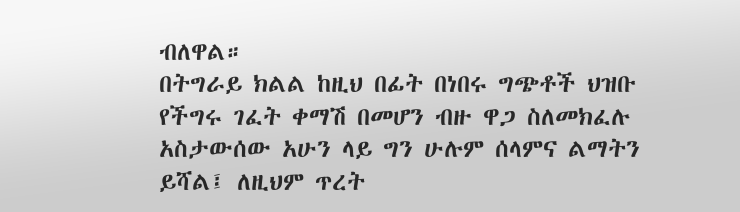ብለዋል።
በትግራይ ክልል ከዚህ በፊት በነበሩ ግጭቶች ህዝቡ የችግሩ ገፈት ቀማሽ በመሆን ብዙ ዋጋ ስለመክፈሉ አስታውሰው አሁን ላይ ግን ሁሉም ሰላምና ልማትን ይሻል፤ ለዚህም ጥረት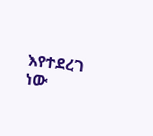እየተደረገ ነው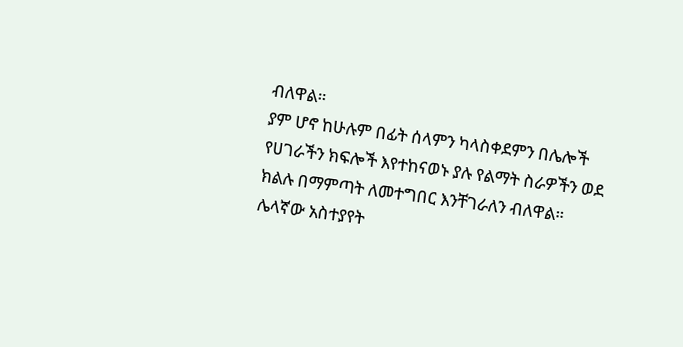ብለዋል።
ያም ሆኖ ከሁሉም በፊት ሰላምን ካላስቀደምን በሌሎች የሀገራችን ክፍሎች እየተከናወኑ ያሉ የልማት ስራዎችን ወደ ክልሉ በማምጣት ለመተግበር እንቸገራለን ብለዋል።
ሌላኛው አስተያየት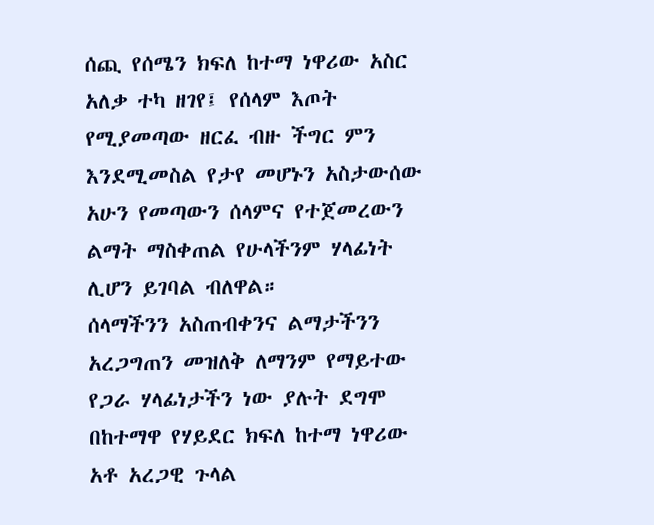ሰጪ የሰሜን ክፍለ ከተማ ነዋሪው አስር አለቃ ተካ ዘገየ፤ የሰላም እጦት የሚያመጣው ዘርፈ ብዙ ችግር ምን እንደሚመስል የታየ መሆኑን አስታውሰው አሁን የመጣውን ሰላምና የተጀመረውን ልማት ማስቀጠል የሁላችንም ሃላፊነት ሊሆን ይገባል ብለዋል።
ሰላማችንን አስጠብቀንና ልማታችንን አረጋግጠን መዝለቅ ለማንም የማይተው የጋራ ሃላፊነታችን ነው ያሉት ደግሞ በከተማዋ የሃይደር ክፍለ ከተማ ነዋሪው አቶ አረጋዊ ጉላል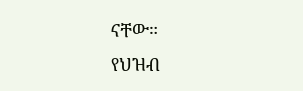ናቸው።
የህዝብ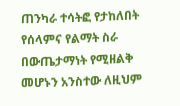ጠንካራ ተሳትፎ የታከለበት የሰላምና የልማት ስራ በውጤታማነት የሚዘልቅ መሆኑን አንስተው ለዚህም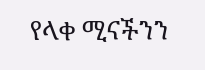የላቀ ሚናችንን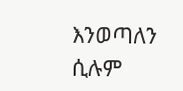እንወጣለን ሲሉም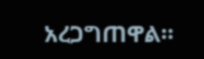አረጋግጠዋል።